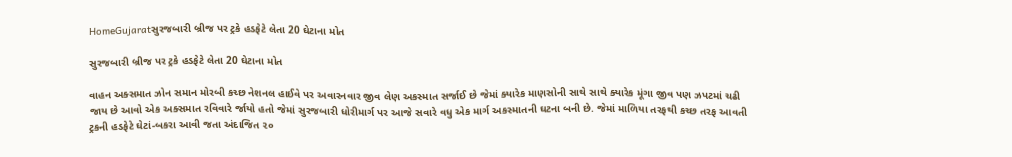HomeGujaratસુરજબારી બ્રીજ પર ટ્રકે હડફેટે લેતા 20 ઘેટાના મોત

સુરજબારી બ્રીજ પર ટ્રકે હડફેટે લેતા 20 ઘેટાના મોત

વાહન અક્સમાત ઝોન સમાન મોરબી કચ્છ નેશનલ હાઈવે પર અવારનવાર જીવ લેણ અકસ્માત સર્જાઈ છે જેમાં ક્યારેક માણસોની સાથે સાથે ક્યારેક મૂંગા જીવ પણ ઝપટમાં ચઢી જાય છે આવો એક અક્સમાત રવિવારે ર્જાયો હતો જેમાં સુરજબારી ધોરીમાર્ગ પર આજે સવારે વધુ એક માર્ગ અકસ્માતની ઘટના બની છે. જેમાં માળિયા તરફથી કચ્છ તરફ આવતી ટ્રકની હડફેટે ઘેટાં-બકરા આવી જતા અંદાજિત ૨૦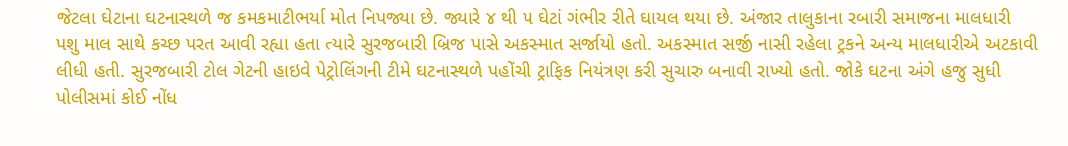જેટલા ઘેટાના ઘટનાસ્થળે જ કમકમાટીભર્યા મોત નિપજ્યા છે. જ્યારે ૪ થી ૫ ઘેટાં ગંભીર રીતે ઘાયલ થયા છે. અંજાર તાલુકાના રબારી સમાજના માલધારી પશુ માલ સાથે કચ્છ પરત આવી રહ્યા હતા ત્યારે સુરજબારી બ્રિજ પાસે અકસ્માત સર્જાયો હતો. અકસ્માત સર્જી નાસી રહેલા ટ્રકને અન્ય માલધારીએ અટકાવી લીધી હતી. સુરજબારી ટોલ ગેટની હાઇવે પેટ્રોલિંગની ટીમે ઘટનાસ્થળે પહોંચી ટ્રાફિક નિયંત્રણ કરી સુચારુ બનાવી રાખ્યો હતો. જોકે ઘટના અંગે હજુ સુધી પોલીસમાં કોઈ નોંધ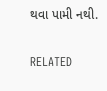થવા પામી નથી.

RELATED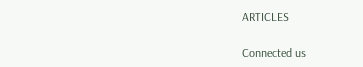ARTICLES

Connected us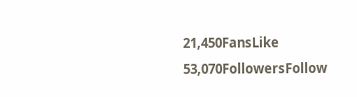21,450FansLike
53,070FollowersFollow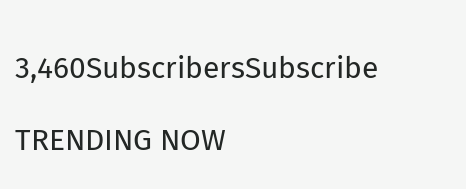3,460SubscribersSubscribe

TRENDING NOW